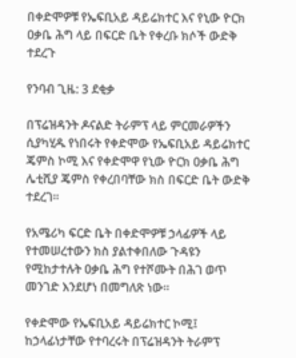በቀድሞዎቹ የኤፍቢአይ ዳይሬክተር እና የኒው ዮርክ ዐቃቤ ሕግ ላይ በፍርድ ቤት የቀረቡ ክሶች ውድቅ ተደረጉ

የንባብ ጊዜ: 3 ደቂቃ

በፕሬዝዳንት ዶናልድ ትራምፕ ላይ ምርመራዎችን ሲያካሂዱ የነበሩት የቀድሞው የኤፍቢአይ ዳይሬክተር ጄምስ ኮሚ እና የቀድሞዋ የኒው ዮርክ ዐቃቤ ሕግ ሌቲሺያ ጄምስ የቀረበባቸው ክስ በፍርድ ቤት ውድቅ ተደረገ።

የአሜሪካ ፍርድ ቤት በቀድሞዎቹ ኃላፊዎች ላይ የተመሠረተውን ክስ ያልተቀበለው ጉዳዩን የሚከታተሉት ዐቃቤ ሕግ የተሾሙት በሕገ ወጥ መንገድ እንደሆነ በመግለጽ ነው።

የቀድሞው የኤፍቢአይ ዳይሬክተር ኮሚ፤ ከኃላፊነታቸው የተባረሩት በፕሬዝዳንት ትራምፕ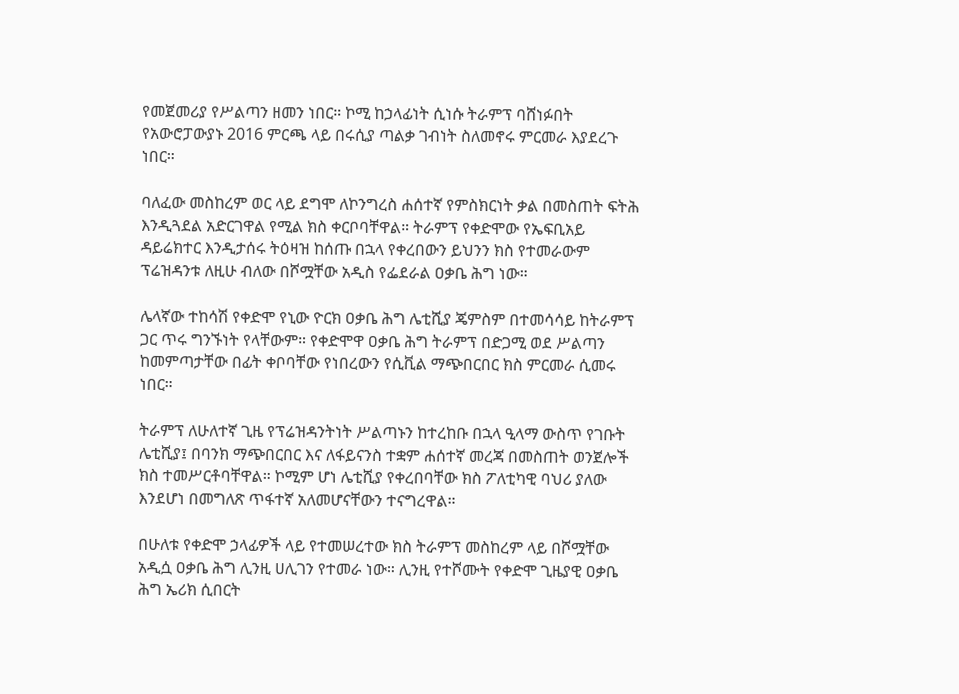የመጀመሪያ የሥልጣን ዘመን ነበር። ኮሚ ከኃላፊነት ሲነሱ ትራምፕ ባሸነፉበት የአውሮፓውያኑ 2016 ምርጫ ላይ በሩሲያ ጣልቃ ገብነት ስለመኖሩ ምርመራ እያደረጉ ነበር።

ባለፈው መስከረም ወር ላይ ደግሞ ለኮንግረስ ሐሰተኛ የምስክርነት ቃል በመስጠት ፍትሕ እንዲጓደል አድርገዋል የሚል ክስ ቀርቦባቸዋል። ትራምፕ የቀድሞው የኤፍቢአይ ዳይሬክተር እንዲታሰሩ ትዕዛዝ ከሰጡ በኋላ የቀረበውን ይህንን ክስ የተመራውም ፕሬዝዳንቱ ለዚሁ ብለው በሾሟቸው አዲስ የፌደራል ዐቃቤ ሕግ ነው።

ሌላኛው ተከሳሽ የቀድሞ የኒው ዮርክ ዐቃቤ ሕግ ሌቲሺያ ጄምስም በተመሳሳይ ከትራምፕ ጋር ጥሩ ግንኙነት የላቸውም። የቀድሞዋ ዐቃቤ ሕግ ትራምፕ በድጋሚ ወደ ሥልጣን ከመምጣታቸው በፊት ቀቦባቸው የነበረውን የሲቪል ማጭበርበር ክስ ምርመራ ሲመሩ ነበር።

ትራምፕ ለሁለተኛ ጊዜ የፕሬዝዳንትነት ሥልጣኑን ከተረከቡ በኋላ ዒላማ ውስጥ የገቡት ሌቲሺያ፤ በባንክ ማጭበርበር እና ለፋይናንስ ተቋም ሐሰተኛ መረጃ በመስጠት ወንጀሎች ክስ ተመሥርቶባቸዋል። ኮሚም ሆነ ሌቲሺያ የቀረበባቸው ክስ ፖለቲካዊ ባህሪ ያለው እንደሆነ በመግለጽ ጥፋተኛ አለመሆናቸውን ተናግረዋል።

በሁለቱ የቀድሞ ኃላፊዎች ላይ የተመሠረተው ክስ ትራምፕ መስከረም ላይ በሾሟቸው አዲሷ ዐቃቤ ሕግ ሊንዚ ሀሊገን የተመራ ነው። ሊንዚ የተሾሙት የቀድሞ ጊዜያዊ ዐቃቤ ሕግ ኤሪክ ሲበርት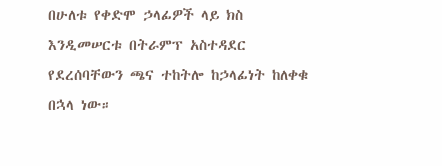በሁለቱ የቀድሞ ኃላፊዎች ላይ ክስ እንዲመሠርቱ በትራምፕ አስተዳደር የደረሰባቸውን ጫና ተከትሎ ከኃላፊነት ከለቀቁ በኋላ ነው።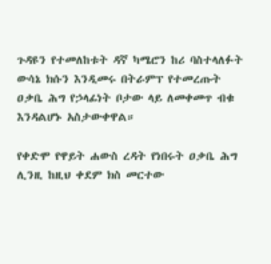ጉዳዩን የተመለከቱት ዳኛ ካሜሮን ከሪ ባስተላለፉት ውሳኔ ክሱን እንዲመሩ በትራምፕ የተመረጡት ዐቃቤ ሕግ የኃላፊነት ቦታው ላይ ለመቀመጥ ብቁ እንዳልሆኑ አስታውቀዋል።

የቀድሞ የዋይት ሐውስ ረዳት የነበሩት ዐቃቤ ሕግ ሊንዚ ከዚህ ቀደም ክስ መርተው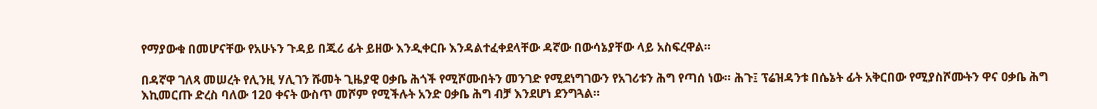የማያውቁ በመሆናቸው የአሁኑን ጉዳይ በጁሪ ፊት ይዘው እንዲቀርቡ እንዳልተፈቀደላቸው ዳኛው በውሳኔያቸው ላይ አስፍረዋል።

በዳኛዋ ገለጻ መሠረት የሊንዚ ሃሊገን ሹመት ጊዜያዊ ዐቃቤ ሕጎች የሚሾሙበትን መንገድ የሚደነግገውን የአገሪቱን ሕግ የጣሰ ነው። ሕጉ፤ ፕሬዝዳንቱ በሴኔት ፊት አቅርበው የሚያስሾሙትን ዋና ዐቃቤ ሕግ እኪመርጡ ድረስ ባለው 120 ቀናት ውስጥ መሾም የሚችሉት አንድ ዐቃቤ ሕግ ብቻ እንደሆነ ደንግጓል።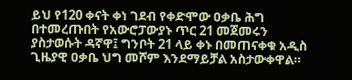ይህ የ120 ቀናት ቀነ ገደብ የቀድሞው ዐቃቤ ሕግ በተመረጡበት የአውሮፓውያኑ ጥር 21 መጀመሩን ያስታወሱት ዳኛዋ፤ ግንቦት 21 ላይ ቀኑ በመጠናቀቁ አዲስ ጊዜያዊ ዐቃቤ ህግ መሾም እንደማይቻል አስታውቀዋል።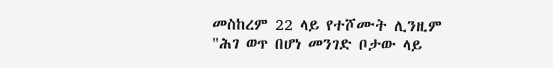መስከረም 22 ላይ የተሾሙት ሊንዚም "ሕገ ወጥ በሆነ መንገድ ቦታው ላይ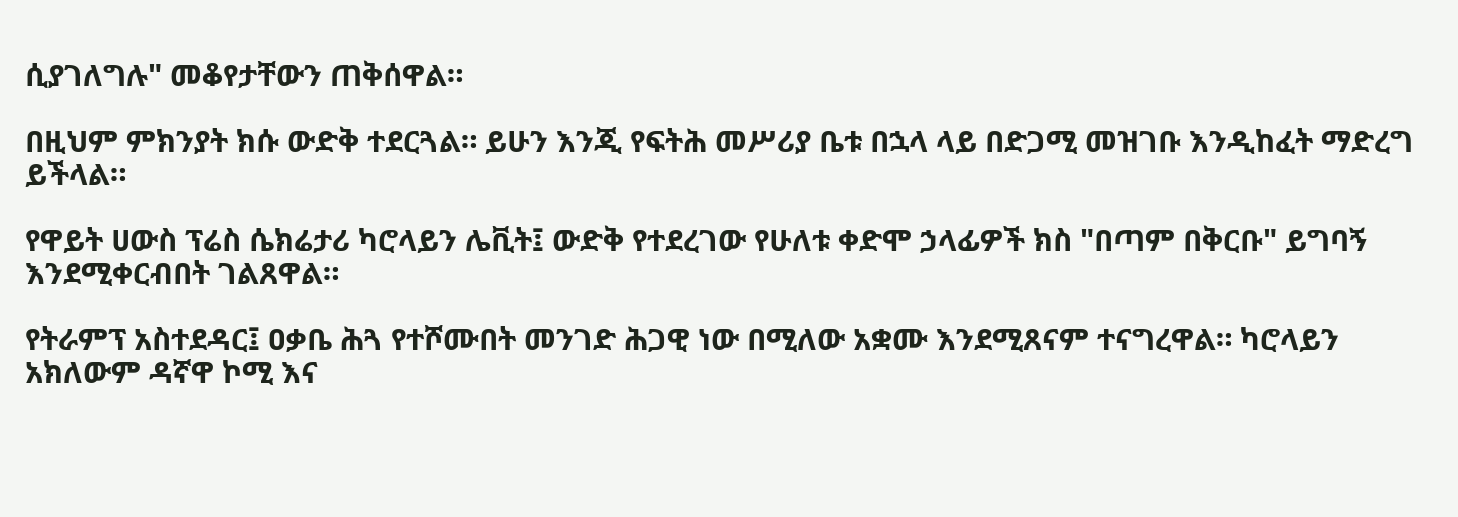ሲያገለግሉ" መቆየታቸውን ጠቅሰዋል።

በዚህም ምክንያት ክሱ ውድቅ ተደርጓል። ይሁን እንጂ የፍትሕ መሥሪያ ቤቱ በኋላ ላይ በድጋሚ መዝገቡ እንዲከፈት ማድረግ ይችላል።

የዋይት ሀውስ ፕሬስ ሴክሬታሪ ካሮላይን ሌቪት፤ ውድቅ የተደረገው የሁለቱ ቀድሞ ኃላፊዎች ክስ "በጣም በቅርቡ" ይግባኝ እንደሚቀርብበት ገልጸዋል።

የትራምፕ አስተደዳር፤ ዐቃቤ ሕጓ የተሾሙበት መንገድ ሕጋዊ ነው በሚለው አቋሙ እንደሚጸናም ተናግረዋል። ካሮላይን አክለውም ዳኛዋ ኮሚ እና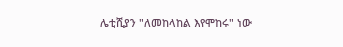ሌቲሺያን "ለመከላከል እየሞከሩ" ነው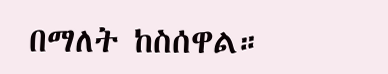በማለት ከስሰዋል።